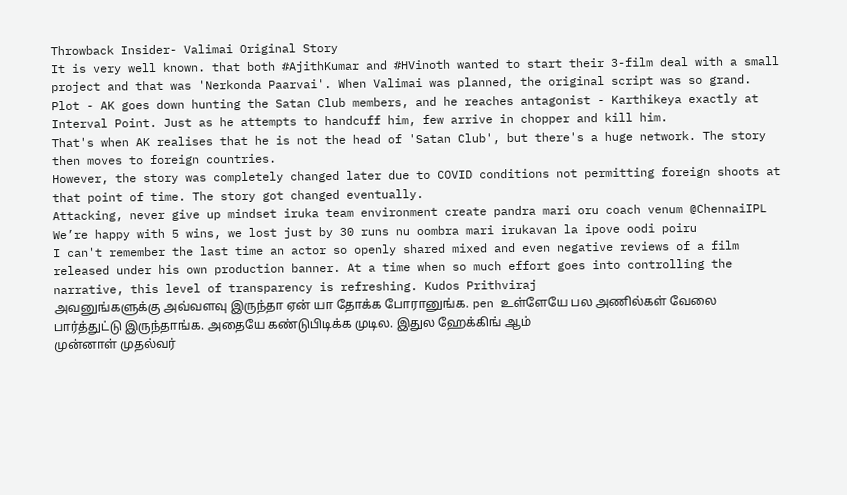Throwback Insider- Valimai Original Story
It is very well known. that both #AjithKumar and #HVinoth wanted to start their 3-film deal with a small project and that was 'Nerkonda Paarvai'. When Valimai was planned, the original script was so grand.
Plot - AK goes down hunting the Satan Club members, and he reaches antagonist - Karthikeya exactly at Interval Point. Just as he attempts to handcuff him, few arrive in chopper and kill him.
That's when AK realises that he is not the head of 'Satan Club', but there's a huge network. The story then moves to foreign countries.
However, the story was completely changed later due to COVID conditions not permitting foreign shoots at that point of time. The story got changed eventually.
Attacking, never give up mindset iruka team environment create pandra mari oru coach venum @ChennaiIPL
We’re happy with 5 wins, we lost just by 30 runs nu oombra mari irukavan la ipove oodi poiru
I can't remember the last time an actor so openly shared mixed and even negative reviews of a film released under his own production banner. At a time when so much effort goes into controlling the narrative, this level of transparency is refreshing. Kudos Prithviraj
அவனுங்களுக்கு அவ்வளவு இருந்தா ஏன் யா தோக்க போரானுங்க. pen உள்ளேயே பல அணில்கள் வேலை பார்த்துட்டு இருந்தாங்க. அதையே கண்டுபிடிக்க முடில. இதுல ஹேக்கிங் ஆம்
முன்னாள் முதல்வர்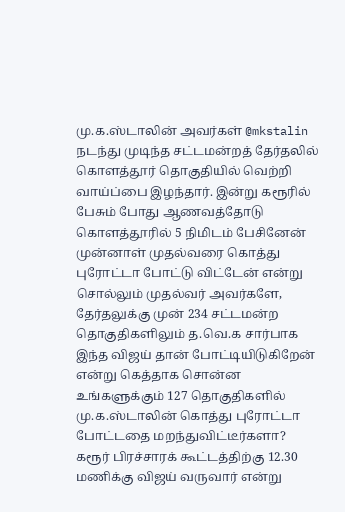மு.க.ஸ்டாலின் அவர்கள் @mkstalin நடந்து முடிந்த சட்டமன்றத் தேர்தலில் கொளத்தூர் தொகுதியில் வெற்றி வாய்ப்பை இழந்தார். இன்று கரூரில் பேசும் போது ஆணவத்தோடு கொளத்தூரில் 5 நிமிடம் பேசினேன் முன்னாள் முதல்வரை கொத்து புரோட்டா போட்டு விட்டேன் என்று சொல்லும் முதல்வர் அவர்களே, தேர்தலுக்கு முன் 234 சட்டமன்ற தொகுதிகளிலும் த.வெ.க சார்பாக இந்த விஜய் தான் போட்டியிடுகிறேன் என்று கெத்தாக சொன்ன உங்களுக்கும் 127 தொகுதிகளில் மு.க.ஸ்டாலின் கொத்து புரோட்டா போட்டதை மறந்துவிட்டீர்களா?
கரூர் பிரச்சாரக் கூட்டத்திற்கு 12.30 மணிக்கு விஜய் வருவார் என்று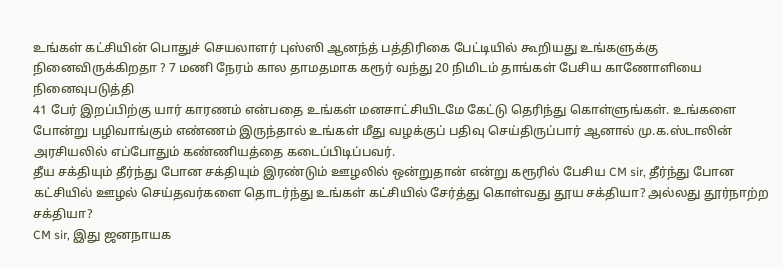உங்கள் கட்சியின் பொதுச் செயலாளர் புஸ்ஸி ஆனந்த் பத்திரிகை பேட்டியில் கூறியது உங்களுக்கு நினைவிருக்கிறதா ? 7 மணி நேரம் கால தாமதமாக கரூர் வந்து 20 நிமிடம் தாங்கள் பேசிய காணோளியை நினைவுபடுத்தி
41 பேர் இறப்பிற்கு யார் காரணம் என்பதை உங்கள் மனசாட்சியிடமே கேட்டு தெரிந்து கொள்ளுங்கள். உங்களை போன்று பழிவாங்கும் எண்ணம் இருந்தால் உங்கள் மீது வழக்குப் பதிவு செய்திருப்பார் ஆனால் மு.க.ஸ்டாலின் அரசியலில் எப்போதும் கண்ணியத்தை கடைப்பிடிப்பவர்.
தீய சக்தியும் தீர்ந்து போன சக்தியும் இரண்டும் ஊழலில் ஒன்றுதான் என்று கரூரில் பேசிய CM sir, தீர்ந்து போன கட்சியில் ஊழல் செய்தவர்களை தொடர்ந்து உங்கள் கட்சியில் சேர்த்து கொள்வது தூய சக்தியா? அல்லது தூர்நாற்ற சக்தியா?
CM sir, இது ஜனநாயக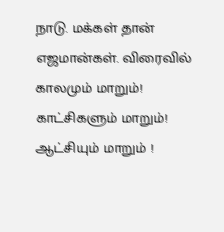நாடு. மக்கள் தான் எஜமான்கள். விரைவில் காலமும் மாறும்! காட்சிகளும் மாறும்! ஆட்சியும் மாறும் !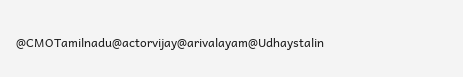@CMOTamilnadu@actorvijay@arivalayam@Udhaystalin